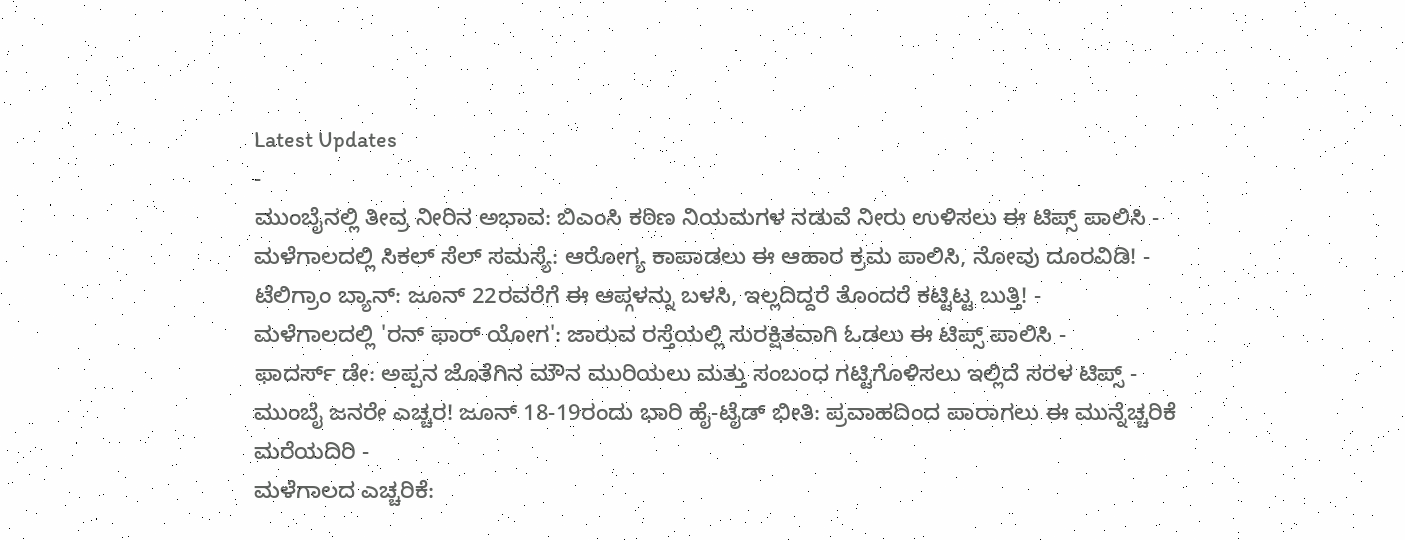Latest Updates
-
ಮುಂಬೈನಲ್ಲಿ ತೀವ್ರ ನೀರಿನ ಅಭಾವ: ಬಿಎಂಸಿ ಕಠಿಣ ನಿಯಮಗಳ ನಡುವೆ ನೀರು ಉಳಿಸಲು ಈ ಟಿಪ್ಸ್ ಪಾಲಿಸಿ -
ಮಳೆಗಾಲದಲ್ಲಿ ಸಿಕಲ್ ಸೆಲ್ ಸಮಸ್ಯೆ: ಆರೋಗ್ಯ ಕಾಪಾಡಲು ಈ ಆಹಾರ ಕ್ರಮ ಪಾಲಿಸಿ, ನೋವು ದೂರವಿಡಿ! -
ಟೆಲಿಗ್ರಾಂ ಬ್ಯಾನ್: ಜೂನ್ 22ರವರೆಗೆ ಈ ಆಪ್ಗಳನ್ನು ಬಳಸಿ, ಇಲ್ಲದಿದ್ದರೆ ತೊಂದರೆ ಕಟ್ಟಿಟ್ಟ ಬುತ್ತಿ! -
ಮಳೆಗಾಲದಲ್ಲಿ 'ರನ್ ಫಾರ್ ಯೋಗ': ಜಾರುವ ರಸ್ತೆಯಲ್ಲಿ ಸುರಕ್ಷಿತವಾಗಿ ಓಡಲು ಈ ಟಿಪ್ಸ್ ಪಾಲಿಸಿ -
ಫಾದರ್ಸ್ ಡೇ: ಅಪ್ಪನ ಜೊತೆಗಿನ ಮೌನ ಮುರಿಯಲು ಮತ್ತು ಸಂಬಂಧ ಗಟ್ಟಿಗೊಳಿಸಲು ಇಲ್ಲಿದೆ ಸರಳ ಟಿಪ್ಸ್ -
ಮುಂಬೈ ಜನರೇ ಎಚ್ಚರ! ಜೂನ್ 18-19ರಂದು ಭಾರಿ ಹೈ-ಟೈಡ್ ಭೀತಿ: ಪ್ರವಾಹದಿಂದ ಪಾರಾಗಲು ಈ ಮುನ್ನೆಚ್ಚರಿಕೆ ಮರೆಯದಿರಿ -
ಮಳೆಗಾಲದ ಎಚ್ಚರಿಕೆ: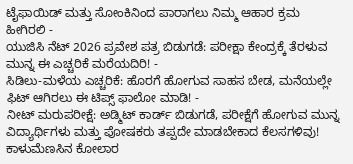ಟೈಫಾಯಿಡ್ ಮತ್ತು ಸೋಂಕಿನಿಂದ ಪಾರಾಗಲು ನಿಮ್ಮ ಆಹಾರ ಕ್ರಮ ಹೀಗಿರಲಿ -
ಯುಜಿಸಿ ನೆಟ್ 2026 ಪ್ರವೇಶ ಪತ್ರ ಬಿಡುಗಡೆ: ಪರೀಕ್ಷಾ ಕೇಂದ್ರಕ್ಕೆ ತೆರಳುವ ಮುನ್ನ ಈ ಎಚ್ಚರಿಕೆ ಮರೆಯದಿರಿ! -
ಸಿಡಿಲು-ಮಳೆಯ ಎಚ್ಚರಿಕೆ: ಹೊರಗೆ ಹೋಗುವ ಸಾಹಸ ಬೇಡ, ಮನೆಯಲ್ಲೇ ಫಿಟ್ ಆಗಿರಲು ಈ ಟಿಪ್ಸ್ ಫಾಲೋ ಮಾಡಿ! -
ನೀಟ್ ಮರುಪರೀಕ್ಷೆ: ಅಡ್ಮಿಟ್ ಕಾರ್ಡ್ ಬಿಡುಗಡೆ, ಪರೀಕ್ಷೆಗೆ ಹೋಗುವ ಮುನ್ನ ವಿದ್ಯಾರ್ಥಿಗಳು ಮತ್ತು ಪೋಷಕರು ತಪ್ಪದೇ ಮಾಡಬೇಕಾದ ಕೆಲಸಗಳಿವು!
ಕಾಳುಮೆಣಸಿನ ಕೋಲಾರ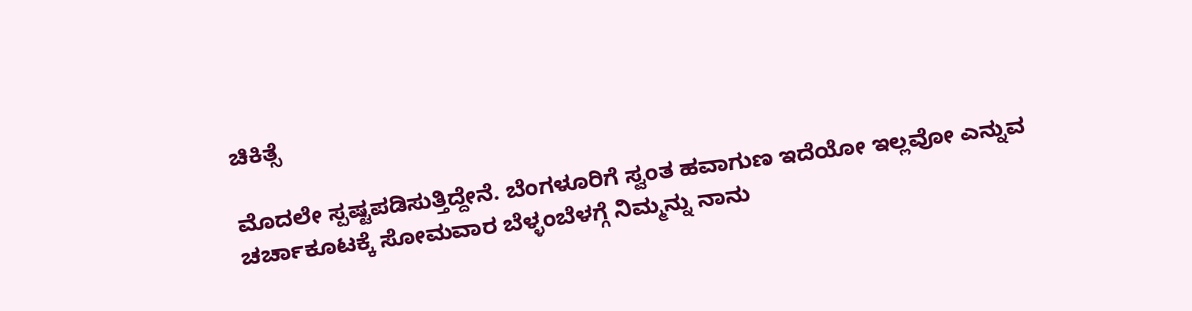ಚಿಕಿತ್ಸೆ

ಮೊದಲೇ ಸ್ಪಷ್ಟಪಡಿಸುತ್ತಿದ್ದೇನೆ. ಬೆಂಗಳೂರಿಗೆ ಸ್ವಂತ ಹವಾಗುಣ ಇದೆಯೋ ಇಲ್ಲವೋ ಎನ್ನುವ ಚರ್ಚಾಕೂಟಕ್ಕೆ ಸೋಮವಾರ ಬೆಳ್ಳಂಬೆಳಗ್ಗೆ ನಿಮ್ಮನ್ನು ನಾನು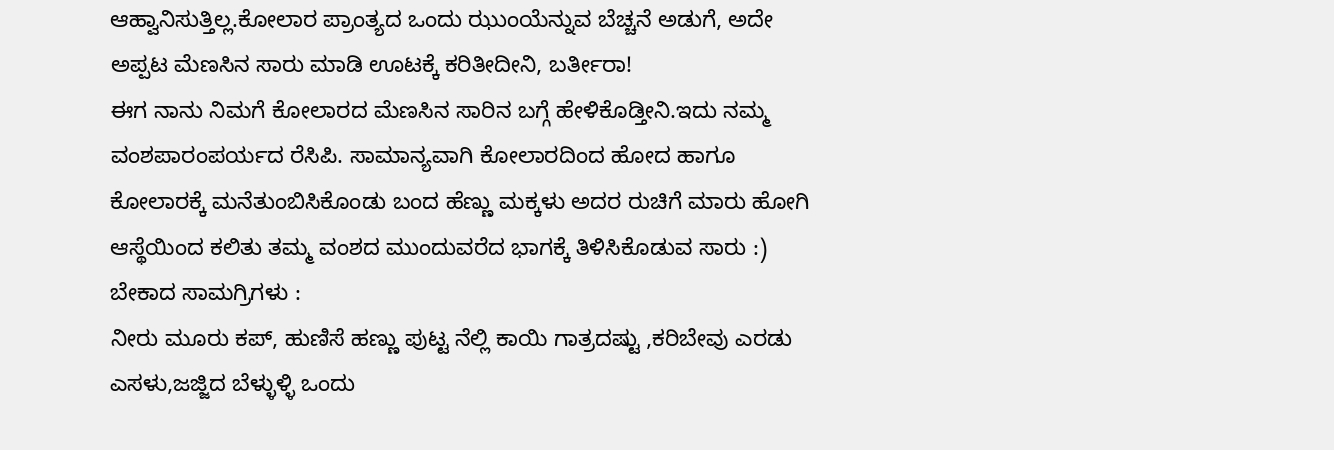ಆಹ್ವಾನಿಸುತ್ತಿಲ್ಲ.ಕೋಲಾರ ಪ್ರಾಂತ್ಯದ ಒಂದು ಝುಂಯೆನ್ನುವ ಬೆಚ್ಚನೆ ಅಡುಗೆ, ಅದೇ ಅಪ್ಪಟ ಮೆಣಸಿನ ಸಾರು ಮಾಡಿ ಊಟಕ್ಕೆ ಕರಿತೀದೀನಿ, ಬರ್ತೀರಾ!
ಈಗ ನಾನು ನಿಮಗೆ ಕೋಲಾರದ ಮೆಣಸಿನ ಸಾರಿನ ಬಗ್ಗೆ ಹೇಳಿಕೊಡ್ತೀನಿ.ಇದು ನಮ್ಮ ವಂಶಪಾರಂಪರ್ಯದ ರೆಸಿಪಿ. ಸಾಮಾನ್ಯವಾಗಿ ಕೋಲಾರದಿಂದ ಹೋದ ಹಾಗೂ ಕೋಲಾರಕ್ಕೆ ಮನೆತುಂಬಿಸಿಕೊಂಡು ಬಂದ ಹೆಣ್ಣು ಮಕ್ಕಳು ಅದರ ರುಚಿಗೆ ಮಾರು ಹೋಗಿ ಆಸ್ಥೆಯಿಂದ ಕಲಿತು ತಮ್ಮ ವಂಶದ ಮುಂದುವರೆದ ಭಾಗಕ್ಕೆ ತಿಳಿಸಿಕೊಡುವ ಸಾರು :)
ಬೇಕಾದ ಸಾಮಗ್ರಿಗಳು :
ನೀರು ಮೂರು ಕಪ್, ಹುಣಿಸೆ ಹಣ್ಣು ಪುಟ್ಟ ನೆಲ್ಲಿ ಕಾಯಿ ಗಾತ್ರದಷ್ಟು ,ಕರಿಬೇವು ಎರಡು ಎಸಳು,ಜಜ್ಜಿದ ಬೆಳ್ಳುಳ್ಳಿ ಒಂದು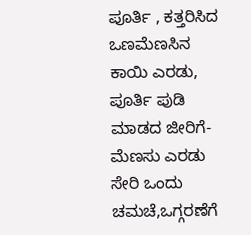ಪೂರ್ತಿ , ಕತ್ತರಿಸಿದ ಒಣಮೆಣಸಿನ ಕಾಯಿ ಎರಡು, ಪೂರ್ತಿ ಪುಡಿ ಮಾಡದ ಜೀರಿಗೆ-ಮೆಣಸು ಎರಡು ಸೇರಿ ಒಂದು ಚಮಚೆ,ಒಗ್ಗರಣೆಗೆ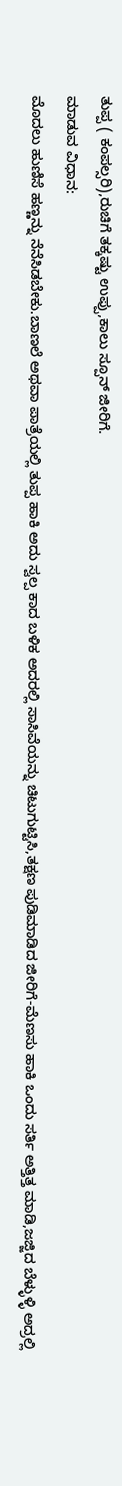ತುಪ್ಪ ( ಕಂಪಲ್ಸರಿ),ರುಚಿಗೆ ತಕ್ಕಷ್ಟು ಉಪ್ಪು,ಕಾಲು ಸ್ಪೂನ್ ಜೀರಿಗೆ.
ಮಾಡುವ ವಿಧಾನ:
ಮೊದಲು ಹುಣಿಸೆ ಹಣ್ಣನ್ನು ನೆನೆಸಿಡಬೇಕು.ಬಾಣಲೆ ಅಥವಾ ಪಾತ್ರೆಯಲ್ಲಿ ತುಪ್ಪ ಹಾಕಿ ಅದು ಸ್ವಲ್ಪ ಕಾದ ಬಳಿಕ ಅದರಲ್ಲಿ ಸಾಸಿವೆಯನ್ನು ಚಿಟುಗುಟ್ಟಿಸಿ,ತಕ್ಷಣ ಪುಡಿಮಾಡಿದ ಜೀರಿಗೆ-ಮೆಣಸು ಹಾಕಿ ಒಂದು ಸರ್ತಿ ಅತ್ತಿತ್ತ ಮಾಡಿ,ಜಜ್ಜಿದ ಬೆಳ್ಳುಳ್ಳಿ ಅದ್ರಲ್ಲಿ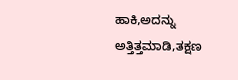ಹಾಕಿ,ಅದನ್ನು ಅತ್ತಿತ್ತಮಾಡಿ,ತಕ್ಷಣ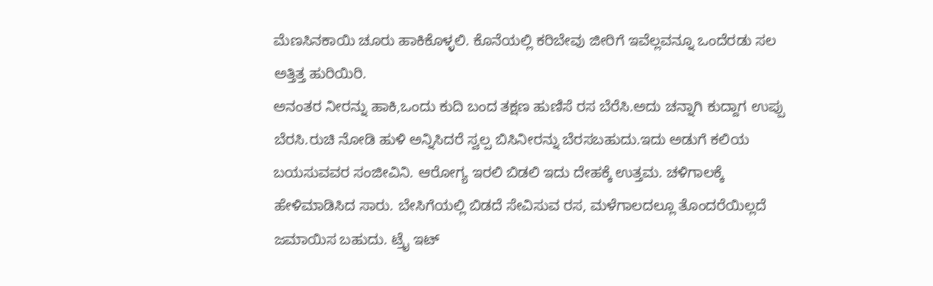ಮೆಣಸಿನಕಾಯಿ ಚೂರು ಹಾಕಿಕೊಳ್ಳಲಿ. ಕೊನೆಯಲ್ಲಿ ಕರಿಬೇವು ಜೀರಿಗೆ ಇವೆಲ್ಲವನ್ನೂ ಒಂದೆರಡು ಸಲ ಅತ್ತಿತ್ತ ಹುರಿಯಿರಿ.
ಅನಂತರ ನೀರನ್ನು ಹಾಕಿ,ಒಂದು ಕುದಿ ಬಂದ ತಕ್ಷಣ ಹುಣಿಸೆ ರಸ ಬೆರೆಸಿ.ಅದು ಚನ್ನಾಗಿ ಕುದ್ದಾಗ ಉಪ್ಪು ಬೆರಸಿ.ರುಚಿ ನೋಡಿ ಹುಳಿ ಅನ್ನಿಸಿದರೆ ಸ್ವಲ್ಪ ಬಿಸಿನೀರನ್ನು ಬೆರಸಬಹುದು.ಇದು ಅಡುಗೆ ಕಲಿಯ ಬಯಸುವವರ ಸಂಜೀವಿನಿ. ಆರೋಗ್ಯ ಇರಲಿ ಬಿಡಲಿ ಇದು ದೇಹಕ್ಕೆ ಉತ್ತಮ. ಚಳಿಗಾಲಕ್ಕೆ ಹೇಳಿಮಾಡಿಸಿದ ಸಾರು. ಬೇಸಿಗೆಯಲ್ಲಿ ಬಿಡದೆ ಸೇವಿಸುವ ರಸ, ಮಳೆಗಾಲದಲ್ಲೂ ತೊಂದರೆಯಿಲ್ಲದೆ ಜಮಾಯಿಸ ಬಹುದು. ಟ್ರೈ ಇಟ್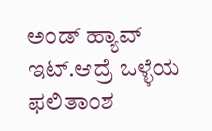ಅಂಡ್ ಹ್ಯಾವ್ ಇಟ್.ಆದ್ರೆ ಒಳ್ಳೆಯ ಫಲಿತಾಂಶ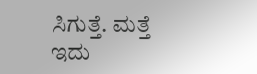ಸಿಗುತ್ತೆ. ಮತ್ತೆ ಇದು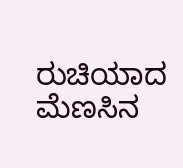ರುಚಿಯಾದ ಮೆಣಸಿನ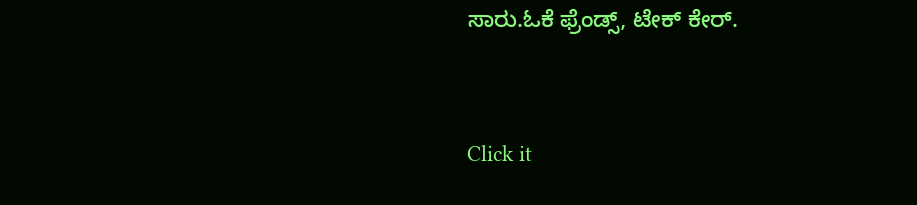ಸಾರು.ಓಕೆ ಫ್ರೆಂಡ್ಸ್, ಟೇಕ್ ಕೇರ್.



Click it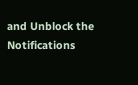and Unblock the Notifications